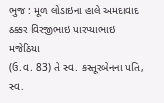ભુજ : મૂળ લોડાઇના હાલે અમદાવાદ ઠક્કર વિરજીભાઇ પારપ્યાભાઇ મજેઠિયા
(ઉ.વ. 83) તે સ્વ. કસ્તૂરબેનના પતિ, સ્વ.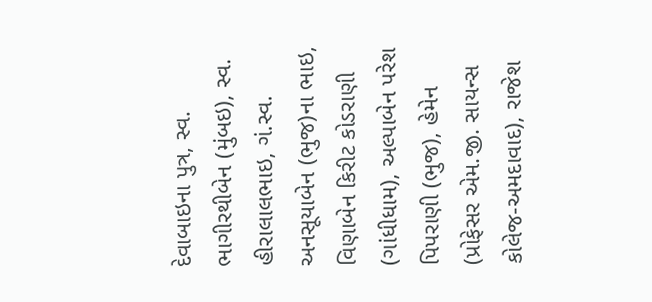દેવાબાઇના પુત્ર, સ્વ. ભાગીરથીબેન (મુંબઇ), સ્વ. હીરાલાલભાઇ, ગં.સ્વ. અનસૂયાબેન (ભુજ)ના ભાઇ, વિણાબેન કિરીટ કોડરાણી
(ગાંધીધામ), અલ્પાબેન પરેશ પિપરાણી (ભુજ), હેમેન (પ્રોફેસર એમ.જી. સાયન્સ કોલેજ-અમદાવાદ), રાજેશ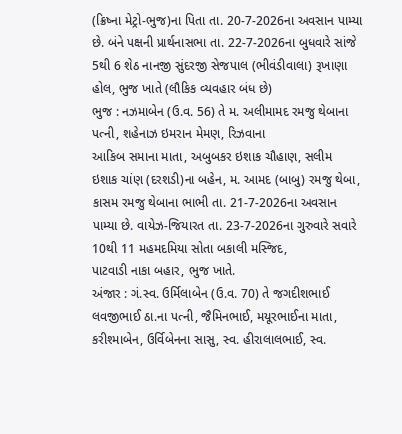(ક્રિષ્ના મેટ્રો-ભુજ)ના પિતા તા. 20-7-2026ના અવસાન પામ્યા છે. બંને પક્ષની પ્રાર્થનાસભા તા. 22-7-2026ના બુધવારે સાંજે 5થી 6 શેઠ નાનજી સુંદરજી સેજપાલ (ભીવંડીવાલા) રૂખાણા હોલ, ભુજ ખાતે (લૌકિક વ્યવહાર બંધ છે)
ભુજ : નઝમાબેન (ઉ.વ. 56) તે મ. અલીમામદ રમજુ થેબાના પત્ની, શહેનાઝ ઇમરાન મેમણ, રિઝવાના
આકિબ સમાના માતા, અબુબકર ઇશાક ચૌહાણ, સલીમ
ઇશાક ચાંણ (દરશડી)ના બહેન, મ. આમદ (બાબુ) રમજુ થેબા, કાસમ રમજુ થેબાના ભાભી તા. 21-7-2026ના અવસાન પામ્યા છે. વાયેઝ-જિયારત તા. 23-7-2026ના ગુરુવારે સવારે 10થી 11 મહમદમિયા સોતા બકાલી મસ્જિદ,
પાટવાડી નાકા બહાર, ભુજ ખાતે.
અંજાર : ગં.સ્વ. ઉર્મિલાબેન (ઉ.વ. 70) તે જગદીશભાઈ લવજીભાઈ ઠા.ના પત્ની, જૈમિનભાઈ, મયૂરભાઈના માતા,
કરીશ્માબેન, ઉર્વિબેનના સાસુ, સ્વ. હીરાલાલભાઈ, સ્વ.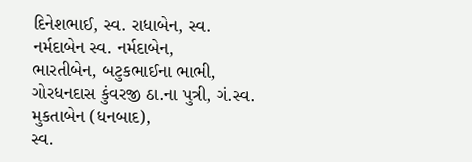દિનેશભાઈ, સ્વ. રાધાબેન, સ્વ. નર્મદાબેન સ્વ. નર્મદાબેન,
ભારતીબેન, બટુકભાઈના ભાભી, ગોરધનદાસ કુંવરજી ઠા.ના પુત્રી, ગં.સ્વ. મુકતાબેન (ધનબાદ),
સ્વ.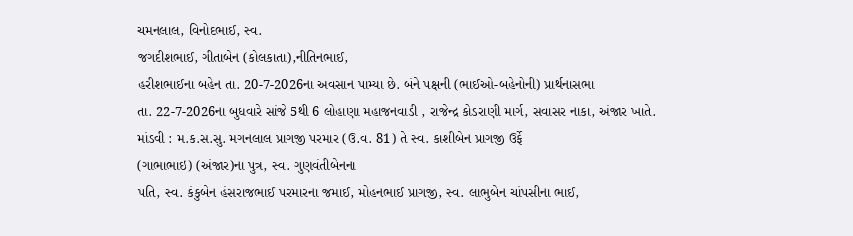ચમનલાલ, વિનોદભાઈ, સ્વ.
જગદીશભાઈ, ગીતાબેન (કોલકાતા),નીતિનભાઈ,
હરીશભાઈના બહેન તા. 20-7-2026ના અવસાન પામ્યા છે. બંને પક્ષની (ભાઈઓ-બહેનોની) પ્રાર્થનાસભા
તા. 22-7-2026ના બુધવારે સાંજે 5થી 6 લોહાણા મહાજનવાડી , રાજેન્દ્ર કોડરાણી માર્ગ, સવાસર નાકા, અંજાર ખાતે.
માંડવી : મ.ક.સ.સુ. મગનલાલ પ્રાગજી પરમાર (ઉ.વ. 81) તે સ્વ. કાશીબેન પ્રાગજી ઉર્ફે
(ગાભાભાઇ) (અંજાર)ના પુત્ર, સ્વ. ગુણવંતીબેનના
પતિ, સ્વ. કંકુબેન હંસરાજભાઈ પરમારના જમાઈ, મોહનભાઈ પ્રાગજી, સ્વ. લાભુબેન ચાંપસીના ભાઈ,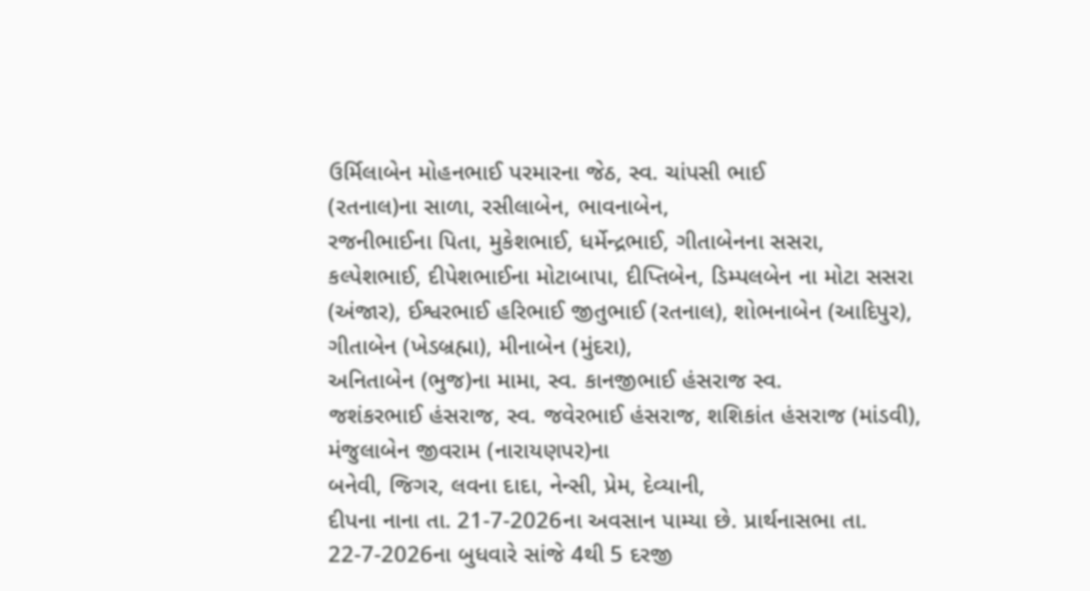ઉર્મિલાબેન મોહનભાઈ પરમારના જેઠ, સ્વ. ચાંપસી ભાઈ
(રતનાલ)ના સાળા, રસીલાબેન, ભાવનાબેન,
રજનીભાઈના પિતા, મુકેશભાઈ, ધર્મેન્દ્રભાઈ, ગીતાબેનના સસરા, કલ્પેશભાઈ, દીપેશભાઈના મોટાબાપા, દીપ્તિબેન, ડિમ્પલબેન ના મોટા સસરા (અંજાર), ઈશ્વરભાઈ હરિભાઈ જીતુભાઈ (રતનાલ), શોભનાબેન (આદિપુર),
ગીતાબેન (ખેડબ્રહ્મા), મીનાબેન (મુંદરા),
અનિતાબેન (ભુજ)ના મામા, સ્વ. કાનજીભાઈ હંસરાજ સ્વ.
જશંકરભાઈ હંસરાજ, સ્વ. જવેરભાઈ હંસરાજ, શશિકાંત હંસરાજ (માંડવી), મંજુલાબેન જીવરામ (નારાયણપર)ના
બનેવી, જિગર, લવના દાદા, નેન્સી, પ્રેમ, દેવ્યાની,
દીપના નાના તા. 21-7-2026ના અવસાન પામ્યા છે. પ્રાર્થનાસભા તા. 22-7-2026ના બુધવારે સાંજે 4થી 5 દરજી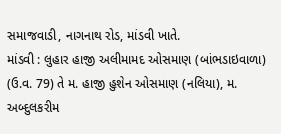સમાજવાડી, નાગનાથ રોડ, માંડવી ખાતે.
માંડવી : લુહાર હાજી અલીમામદ ઓસમાણ (બાંભડાઇવાળા) (ઉ.વ. 79) તે મ. હાજી હુશેન ઓસમાણ (નલિયા), મ. અબ્દુલકરીમ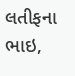લતીફના ભાઇ,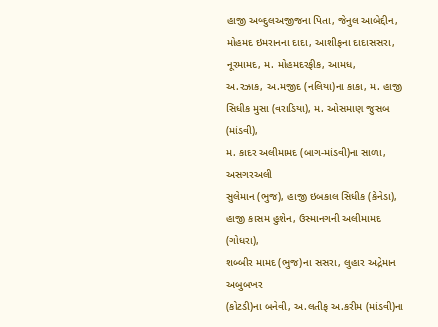હાજી અબ્દુલઅજીજના પિતા, જેનુલ આબેદ્દીન, મોહમદ ઇમરાનના દાદા, આશીફના દાદાસસરા, નૂરમામદ, મ. મોહમદરફીક, આમધ,
અ.રઝાક, અ.મજીદ (નલિયા)ના કાકા, મ. હાજી સિધીક મુસા (વરાડિયા), મ. ઓસમાણ જુસબ (માંડવી),
મ. કાદર અલીમામદ (બાગ-માંડવી)ના સાળા, અસગરઅલી
સુલેમાન (ભુજ), હાજી ઇબકાલ સિધીક (કેનેડા), હાજી કાસમ હુશેન, ઉસ્માનગની અલીમામદ (ગોધરા),
શબ્બીર મામદ (ભુજ)ના સસરા, લુહાર અદ્રેમાન અબુબખર
(કોટડી)ના બનેવી, અ.લતીફ અ.કરીમ (માંડવી)ના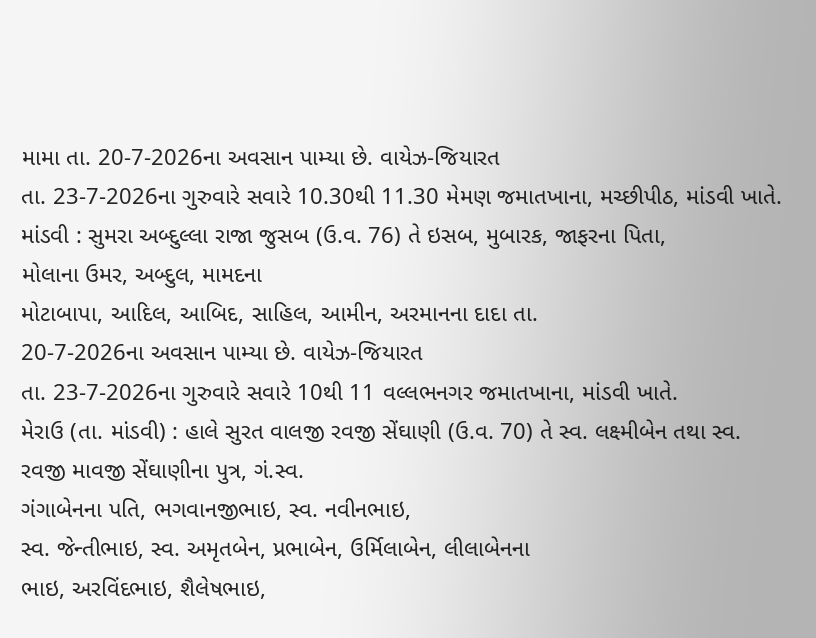મામા તા. 20-7-2026ના અવસાન પામ્યા છે. વાયેઝ-જિયારત
તા. 23-7-2026ના ગુરુવારે સવારે 10.30થી 11.30 મેમણ જમાતખાના, મચ્છીપીઠ, માંડવી ખાતે.
માંડવી : સુમરા અબ્દુલ્લા રાજા જુસબ (ઉ.વ. 76) તે ઇસબ, મુબારક, જાફરના પિતા,
મોલાના ઉમર, અબ્દુલ, મામદના
મોટાબાપા, આદિલ, આબિદ, સાહિલ, આમીન, અરમાનના દાદા તા.
20-7-2026ના અવસાન પામ્યા છે. વાયેઝ-જિયારત
તા. 23-7-2026ના ગુરુવારે સવારે 10થી 11 વલ્લભનગર જમાતખાના, માંડવી ખાતે.
મેરાઉ (તા. માંડવી) : હાલે સુરત વાલજી રવજી સેંઘાણી (ઉ.વ. 70) તે સ્વ. લક્ષ્મીબેન તથા સ્વ.
રવજી માવજી સેંઘાણીના પુત્ર, ગં.સ્વ.
ગંગાબેનના પતિ, ભગવાનજીભાઇ, સ્વ. નવીનભાઇ,
સ્વ. જેન્તીભાઇ, સ્વ. અમૃતબેન, પ્રભાબેન, ઉર્મિલાબેન, લીલાબેનના
ભાઇ, અરવિંદભાઇ, શૈલેષભાઇ,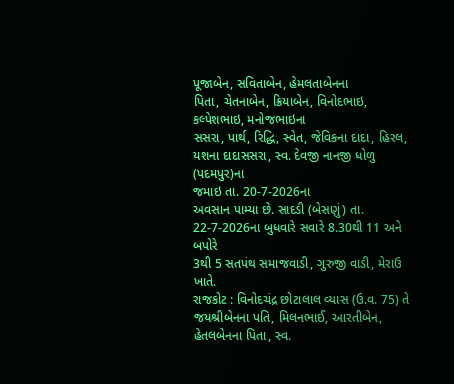પૂજાબેન, સવિતાબેન, હેમલતાબેનના
પિતા, ચેતનાબેન, ક્રિયાબેન, વિનોદભાઇ, કલ્પેશભાઇ, મનોજભાઇના
સસરા, પાર્થ, રિદ્ધિ, સ્વેત, જેવિકના દાદા, હિરલ,
યશના દાદાસસરા, સ્વ. દેવજી નાનજી ધોળુ (પદમપુર)ના
જમાઇ તા. 20-7-2026ના
અવસાન પામ્યા છે. સાદડી (બેસણું) તા. 22-7-2026ના બુધવારે સવારે 8.30થી 11 અને બપોરે
3થી 5 સતપંથ સમાજવાડી, ગુરુજી વાડી, મેરાઉ ખાતે.
રાજકોટ : વિનોદચંદ્ર છોટાલાલ વ્યાસ (ઉ.વ. 75) તે જયશ્રીબેનના પતિ, મિલનભાઈ, આરતીબેન,
હેતલબેનના પિતા, સ્વ.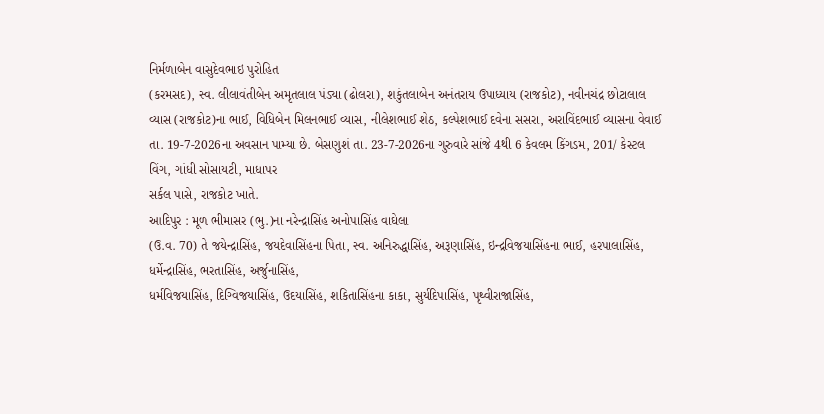નિર્મળાબેન વાસુદેવભાઇ પુરોહિત
(કરમસદ), સ્વ. લીલાવંતીબેન અમૃતલાલ પંડ્યા (ઢોલરા), શકુંતલાબેન અનંતરાય ઉપાધ્યાય (રાજકોટ), નવીનચંદ્ર છોટાલાલ
વ્યાસ (રાજકોટ)ના ભાઈ, વિધિબેન મિલનભાઈ વ્યાસ, નીલેશભાઈ શેઠ, કલ્પેશભાઈ દવેના સસરા, અરાવિંદભાઈ વ્યાસના વેવાઈ તા. 19-7-2026ના અવસાન પામ્યા છે. બેસણુશં તા. 23-7-2026ના ગુરુવારે સાંજે 4થી 6 કેવલમ કિંગડમ, 201/ કેસ્ટલ વિંગ, ગાંધી સોસાયટી, માધાપર
સર્કલ પાસે, રાજકોટ ખાતે.
આદિપુર : મૂળ ભીમાસર (ભુ.)ના નરેન્દ્રાસિંહ અનોપાસિંહ વાઘેલા
(ઉ.વ. 70) તે જયેન્દ્રાસિંહ, જયદેવાસિંહના પિતા, સ્વ. અનિરુદ્ધાસિંહ, અરૂણાસિંહ, ઇન્દ્રવિજયાસિંહના ભાઈ, હરપાલાસિંહ, ધર્મેન્દ્રાસિંહ, ભરતાસિંહ, અર્જુનાસિંહ,
ધર્મવિજયાસિંહ, દિગ્વિજયાસિંહ, ઉદયાસિંહ, શકિતાસિંહના કાકા, સુર્યદિપાસિંહ, પૃથ્વીરાજાસિંહ,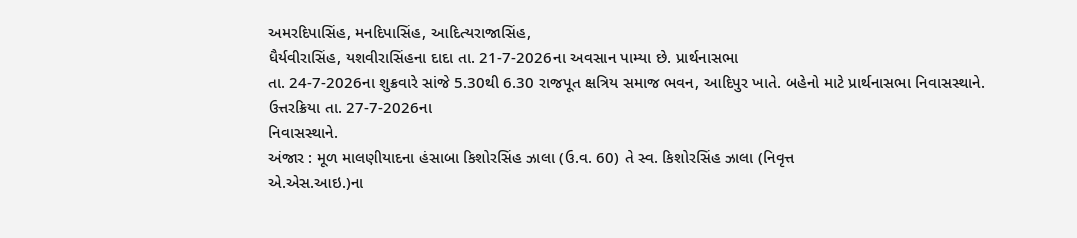અમરદિપાસિંહ, મનદિપાસિંહ, આદિત્યરાજાસિંહ,
ધૈર્યવીરાસિંહ, યશવીરાસિંહના દાદા તા. 21-7-2026ના અવસાન પામ્યા છે. પ્રાર્થનાસભા
તા. 24-7-2026ના શુક્રવારે સાંજે 5.30થી 6.30 રાજપૂત ક્ષત્રિય સમાજ ભવન, આદિપુર ખાતે. બહેનો માટે પ્રાર્થનાસભા નિવાસસ્થાને.
ઉત્તરક્રિયા તા. 27-7-2026ના
નિવાસસ્થાને.
અંજાર : મૂળ માલણીયાદના હંસાબા કિશોરસિંહ ઝાલા (ઉ.વ. 60) તે સ્વ. કિશોરસિંહ ઝાલા (નિવૃત્ત
એ.એસ.આઇ.)ના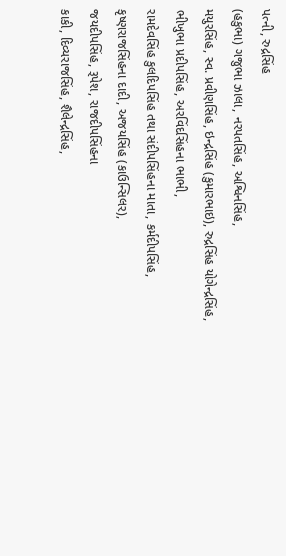પત્ની, રુદ્રસિંહ
(હકુભા) ગજુભા ઝાલા, નરપતસિંહ, અશ્વિનસિંહ,
મયુરસિંહ, સ્વ. પ્રવીણસિંહ, ઇન્દ્રસિંહ (કુમારભાઇ), રુદ્રસિંહ યોગેન્દ્રસિંહ,
ભીખુભા પ્રદીપસિંહ, અરવિંદસિંહના ભાભી,
રામદેવસિંહ કુલદિપસિંહ તથા સંદીપસિંહના માતા, કર્મદીપસિંહ,
કૃષ્ણરાજસિંહના દાદી, અજયસિંહ (કાઉન્સિલર),
જયદીપસિંહ, રૂપેશ, રાજદીપસિંહના
કાકી, દિવ્યરાજસિંહ, શૈલેન્દ્રસિંહ,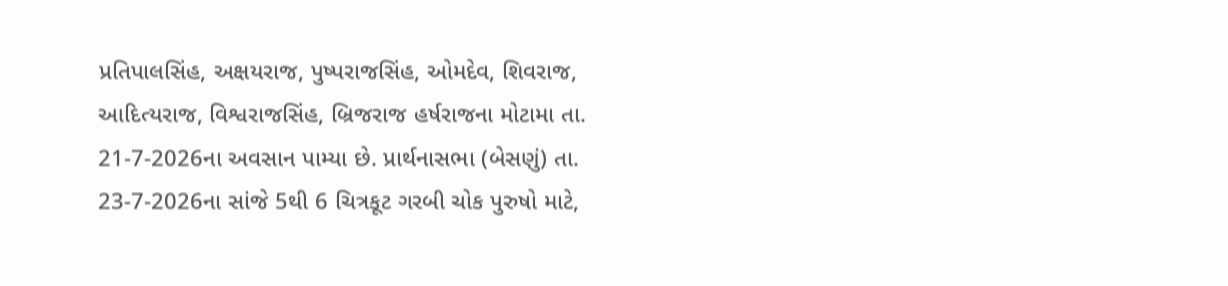પ્રતિપાલસિંહ, અક્ષયરાજ, પુષ્પરાજસિંહ, ઓમદેવ, શિવરાજ,
આદિત્યરાજ, વિશ્વરાજસિંહ, બ્રિજરાજ હર્ષરાજના મોટામા તા. 21-7-2026ના અવસાન પામ્યા છે. પ્રાર્થનાસભા (બેસણું) તા. 23-7-2026ના સાંજે 5થી 6 ચિત્રકૂટ ગરબી ચોક પુરુષો માટે,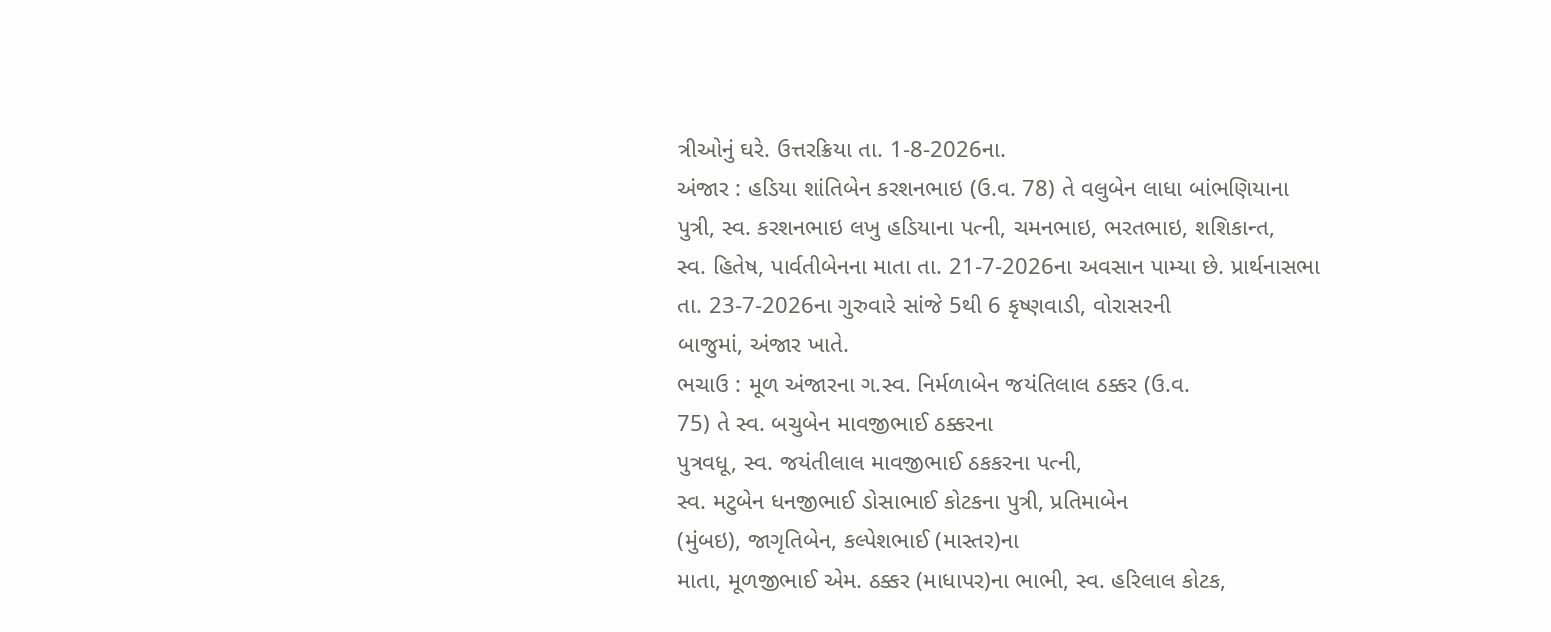ત્રીઓનું ઘરે. ઉત્તરક્રિયા તા. 1-8-2026ના.
અંજાર : હડિયા શાંતિબેન કરશનભાઇ (ઉ.વ. 78) તે વલુબેન લાધા બાંભણિયાના
પુત્રી, સ્વ. કરશનભાઇ લખુ હડિયાના પત્ની, ચમનભાઇ, ભરતભાઇ, શશિકાન્ત,
સ્વ. હિતેષ, પાર્વતીબેનના માતા તા. 21-7-2026ના અવસાન પામ્યા છે. પ્રાર્થનાસભા
તા. 23-7-2026ના ગુરુવારે સાંજે 5થી 6 કૃષ્ણવાડી, વોરાસરની
બાજુમાં, અંજાર ખાતે.
ભચાઉ : મૂળ અંજારના ગ.સ્વ. નિર્મળાબેન જયંતિલાલ ઠક્કર (ઉ.વ.
75) તે સ્વ. બચુબેન માવજીભાઈ ઠક્કરના
પુત્રવધૂ, સ્વ. જયંતીલાલ માવજીભાઈ ઠકકરના પત્ની,
સ્વ. મટુબેન ધનજીભાઈ ડોસાભાઈ કોટકના પુત્રી, પ્રતિમાબેન
(મુંબઇ), જાગૃતિબેન, કલ્પેશભાઈ (માસ્તર)ના
માતા, મૂળજીભાઈ એમ. ઠક્કર (માધાપર)ના ભાભી, સ્વ. હરિલાલ કોટક,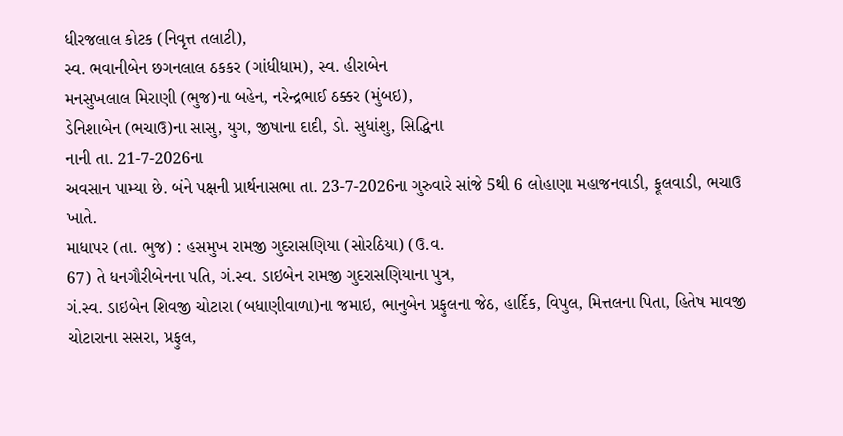ધીરજલાલ કોટક (નિવૃત્ત તલાટી),
સ્વ. ભવાનીબેન છગનલાલ ઠકકર (ગાંધીધામ), સ્વ. હીરાબેન
મનસુખલાલ મિરાણી (ભુજ)ના બહેન, નરેન્દ્રભાઈ ઠક્કર (મુંબઇ),
ડેનિશાબેન (ભચાઉ)ના સાસુ, યુગ, જીષાના દાદી, ડો. સુધાંશુ, સિદ્ધિના
નાની તા. 21-7-2026ના
અવસાન પામ્યા છે. બંને પક્ષની પ્રાર્થનાસભા તા. 23-7-2026ના ગુરુવારે સાંજે 5થી 6 લોહાણા મહાજનવાડી, ફૂલવાડી, ભચાઉ ખાતે.
માધાપર (તા. ભુજ) : હસમુખ રામજી ગુદરાસણિયા (સોરઠિયા) (ઉ.વ.
67) તે ધનગૌરીબેનના પતિ, ગં.સ્વ. ડાઇબેન રામજી ગુદરાસણિયાના પુત્ર,
ગં.સ્વ. ડાઇબેન શિવજી ચોટારા (બધાણીવાળા)ના જમાઇ, ભાનુબેન પ્રફુલના જેઠ, હાર્દિક, વિપુલ, મિત્તલના પિતા, હિતેષ માવજી
ચોટારાના સસરા, પ્રફુલ,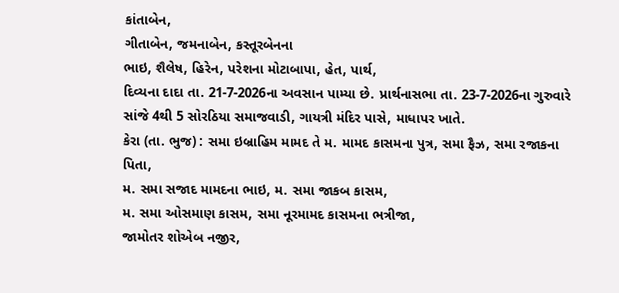કાંતાબેન,
ગીતાબેન, જમનાબેન, કસ્તૂરબેનના
ભાઇ, શૈલેષ, હિરેન, પરેશના મોટાબાપા, હેત, પાર્થ,
દિવ્યના દાદા તા. 21-7-2026ના અવસાન પામ્યા છે. પ્રાર્થનાસભા તા. 23-7-2026ના ગુરુવારે સાંજે 4થી 5 સોરઠિયા સમાજવાડી, ગાયત્રી મંદિર પાસે, માધાપર ખાતે.
કેરા (તા. ભુજ) : સમા ઇબ્રાહિમ મામદ તે મ. મામદ કાસમના પુત્ર, સમા ફૈઝ, સમા રજાકના પિતા,
મ. સમા સજાદ મામદના ભાઇ, મ. સમા જાકબ કાસમ,
મ. સમા ઓસમાણ કાસમ, સમા નૂરમામદ કાસમના ભત્રીજા,
જામોતર શોએબ નજીર,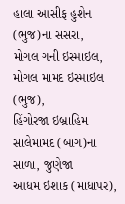હાલા આસીફ હુશેન (ભુજ)ના સસરા,
મોગલ ગની ઇસ્માઇલ, મોગલ મામદ ઇસ્માઇલ (ભુજ),
હિંગોરજા ઇબ્રાહિમ સાલેમામદ (બાગ)ના સાળા, જુણેજા
આધમ ઇશાક (માધાપર),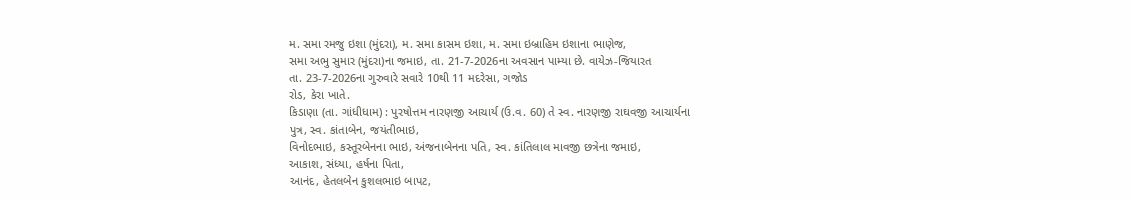મ. સમા રમજુ ઇશા (મુંદરા), મ. સમા કાસમ ઇશા, મ. સમા ઇબ્રાહિમ ઇશાના ભાણેજ,
સમા અભુ સુમાર (મુંદરા)ના જમાઇ, તા. 21-7-2026ના અવસાન પામ્યા છે. વાયેઝ-જિયારત
તા. 23-7-2026ના ગુરુવારે સવારે 10થી 11 મદરેસા, ગજોડ
રોડ, કેરા ખાતે.
કિડાણા (તા. ગાંધીધામ) : પુરષોત્તમ નારણજી આચાર્ય (ઉ.વ. 60) તે સ્વ. નારણજી રાઘવજી આચાર્યના
પુત્ર, સ્વ. કાંતાબેન, જયંતીભાઇ,
વિનોદભાઇ, કસ્તૂરબેનના ભાઇ, અંજનાબેનના પતિ, સ્વ. કાંતિલાલ માવજી છત્રેના જમાઇ,
આકાશ, સંધ્યા, હર્ષના પિતા,
આનંદ, હેતલબેન કુશલભાઇ બાપટ,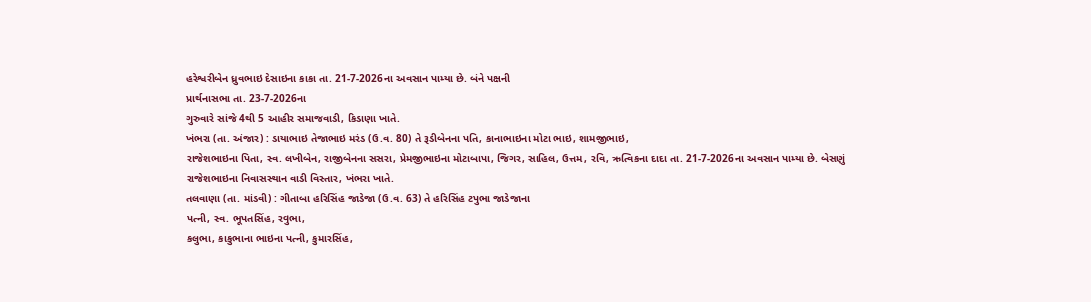હરેશ્વરીબેન ધ્રુવભાઇ દેસાઇના કાકા તા. 21-7-2026ના અવસાન પામ્યા છે. બંને પક્ષની
પ્રાર્થનાસભા તા. 23-7-2026ના
ગુરુવારે સાંજે 4થી 5 આહીર સમાજવાડી, કિડાણા ખાતે.
ખંભરા (તા. અંજાર) : ડાયાભાઇ તેજાભાઇ મરંડ (ઉ.વ. 80) તે રૂડીબેનના પતિ, કાનાભાઇના મોટા ભાઇ, શામજીભાઇ,
રાજેશભાઇના પિતા, સ્વ. લખીબેન, રાજીબેનના સસરા, પ્રેમજીભાઇના મોટાબાપા, જિગર, સાહિલ, ઉત્તમ, રવિ, ઋત્વિકના દાદા તા. 21-7-2026ના અવસાન પામ્યા છે. બેસણું
રાજેશભાઇના નિવાસસ્થાન વાડી વિસ્તાર, ખંભરા ખાતે.
તલવાણા (તા. માંડવી) : ગીતાબા હરિસિંહ જાડેજા (ઉ.વ. 63) તે હરિસિંહ ટપુભા જાડેજાના
પત્ની, સ્વ. ભૂપતસિંહ, રવુભા,
કલુભા, કાકુભાના ભાઇના પત્ની, કુમારસિંહ,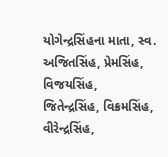યોગેન્દ્રસિંહના માતા, સ્વ. અજિતસિંહ, પ્રેમસિંહ, વિજયસિંહ,
જિતેન્દ્રસિંહ, વિક્રમસિંહ, વીરેન્દ્રસિંહ,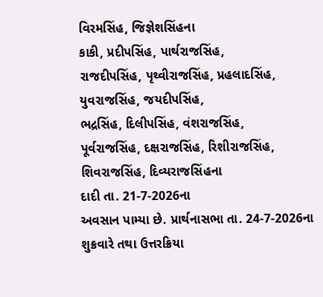વિરમસિંહ, જિજ્ઞેશસિંહના
કાકી, પ્રદીપસિંહ, પાર્થરાજસિંહ,
રાજદીપસિંહ, પૃથ્વીરાજસિંહ, પ્રહલાદસિંહ, યુવરાજસિંહ, જયદીપસિંહ,
ભદ્રસિંહ, દિલીપસિંહ, વંશરાજસિંહ,
પૂર્વરાજસિંહ, દક્ષરાજસિંહ, રિશીરાજસિંહ, શિવરાજસિંહ, દિવ્યરાજસિંહના
દાદી તા. 21-7-2026ના
અવસાન પામ્યા છે. પ્રાર્થનાસભા તા. 24-7-2026ના શુક્રવારે તથા ઉત્તરક્રિયા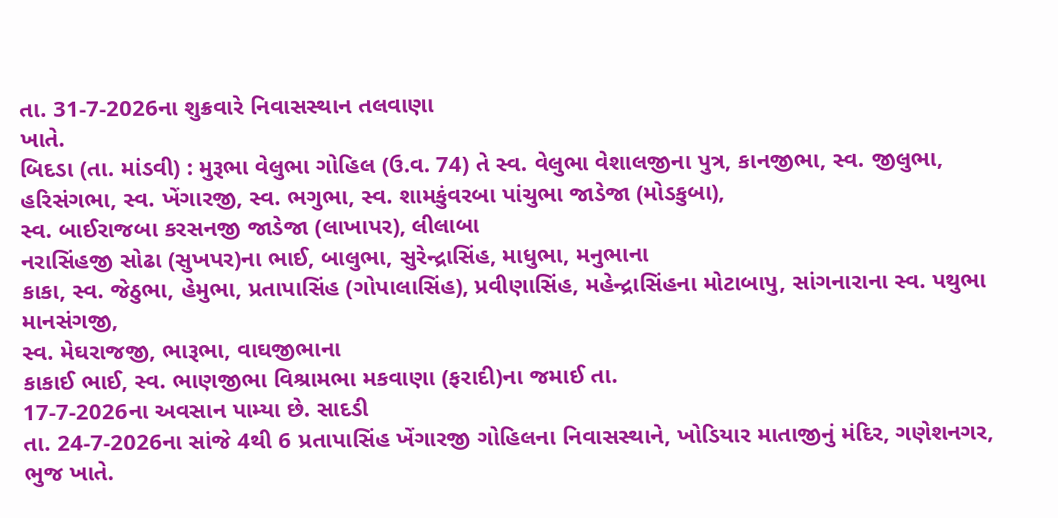તા. 31-7-2026ના શુક્રવારે નિવાસસ્થાન તલવાણા
ખાતે.
બિદડા (તા. માંડવી) : મુરૂભા વેલુભા ગોહિલ (ઉ.વ. 74) તે સ્વ. વેલુભા વેશાલજીના પુત્ર, કાનજીભા, સ્વ. જીલુભા,
હરિસંગભા, સ્વ. ખેંગારજી, સ્વ. ભગુભા, સ્વ. શામકુંવરબા પાંચુભા જાડેજા (મોડકુબા),
સ્વ. બાઈરાજબા કરસનજી જાડેજા (લાખાપર), લીલાબા
નરાસિંહજી સોઢા (સુખપર)ના ભાઈ, બાલુભા, સુરેન્દ્રાસિંહ, માધુભા, મનુભાના
કાકા, સ્વ. જેઠુભા, હેમુભા, પ્રતાપાસિંહ (ગોપાલાસિંહ), પ્રવીણાસિંહ, મહેન્દ્રાસિંહના મોટાબાપુ, સાંગનારાના સ્વ. પથુભા માનસંગજી,
સ્વ. મેઘરાજજી, ભારૂભા, વાઘજીભાના
કાકાઈ ભાઈ, સ્વ. ભાણજીભા વિશ્રામભા મકવાણા (ફરાદી)ના જમાઈ તા.
17-7-2026ના અવસાન પામ્યા છે. સાદડી
તા. 24-7-2026ના સાંજે 4થી 6 પ્રતાપાસિંહ ખેંગારજી ગોહિલના નિવાસસ્થાને, ખોડિયાર માતાજીનું મંદિર, ગણેશનગર, ભુજ ખાતે.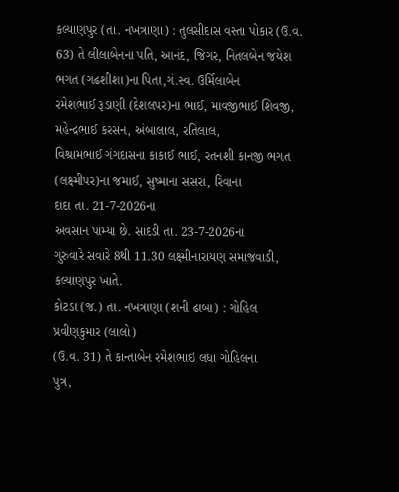કલ્યાણપુર (તા. નખત્રાણા) : તુલસીદાસ વસ્તા પોકાર (ઉ.વ. 63) તે લીલાબેનના પતિ, આનંદ, જિગર, નિતલબેન જયેશ ભગત (ગઢશીશા)ના પિતા,ગં.સ્વ. ઉર્મિલાબેન
રમેશભાઈ રૂડાણી (દેશલપર)ના ભાઈ, માવજીભાઈ શિવજી, મહેન્દ્રભાઈ કરસન, અંબાલાલ, રતિલાલ,
વિશ્રામભાઈ ગંગદાસના કાકાઈ ભાઈ, રતનશી કાનજી ભગત
(લક્ષ્મીપર)ના જમાઈ, સુષ્માના સસરા, રિવાના
દાદા તા. 21-7-2026ના
અવસાન પામ્યા છે. સાદડી તા. 23-7-2026ના
ગુરુવારે સવારે 8થી 11.30 લક્ષ્મીનારાયણ સમાજવાડી, કલ્યાણપુર ખાતે.
કોટડા (જ.) તા. નખત્રાણા (શની ઢાબા) : ગોહિલ પ્રવીણકુમાર (લાલો)
(ઉ.વ. 31) તે કાન્તાબેન રમેશભાઇ લધા ગોહિલના
પુત્ર,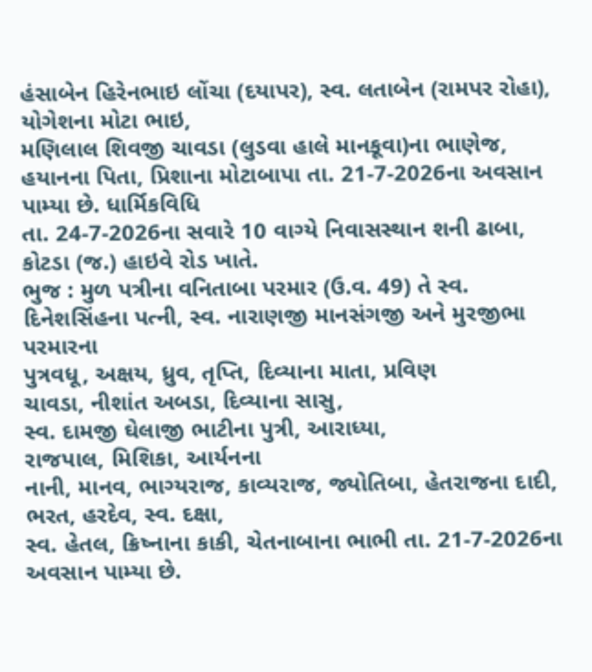હંસાબેન હિરેનભાઇ લોંચા (દયાપર), સ્વ. લતાબેન (રામપર રોહા), યોગેશના મોટા ભાઇ,
મણિલાલ શિવજી ચાવડા (લુડવા હાલે માનકૂવા)ના ભાણેજ, હયાનના પિતા, પ્રિશાના મોટાબાપા તા. 21-7-2026ના અવસાન પામ્યા છે. ધાર્મિકવિધિ
તા. 24-7-2026ના સવારે 10 વાગ્યે નિવાસસ્થાન શની ઢાબા, કોટડા (જ.) હાઇવે રોડ ખાતે.
ભુજ : મુળ પત્રીના વનિતાબા પરમાર (ઉ.વ. 49) તે સ્વ. દિનેશસિંહના પત્ની, સ્વ. નારાણજી માનસંગજી અને મુરજીભા પરમારના
પુત્રવધૂ, અક્ષય, ધ્રુવ, તૃપ્તિ, દિવ્યાના માતા, પ્રવિણ
ચાવડા, નીશાંત અબડા, દિવ્યાના સાસુ,
સ્વ. દામજી ઘેલાજી ભાટીના પુત્રી, આરાધ્યા,
રાજપાલ, મિશિકા, આર્યનના
નાની, માનવ, ભાગ્યરાજ, કાવ્યરાજ, જ્યોતિબા, હેતરાજના દાદી,
ભરત, હરદેવ, સ્વ. દક્ષા,
સ્વ. હેતલ, ક્રિષ્નાના કાકી, ચેતનાબાના ભાભી તા. 21-7-2026ના અવસાન પામ્યા છે.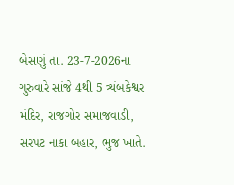બેસણું તા. 23-7-2026ના ગુરુવારે સાંજે 4થી 5 ત્ર્યંબકેશ્વર મંદિર, રાજગોર સમાજવાડી, સરપટ નાકા બહાર, ભુજ ખાતે.